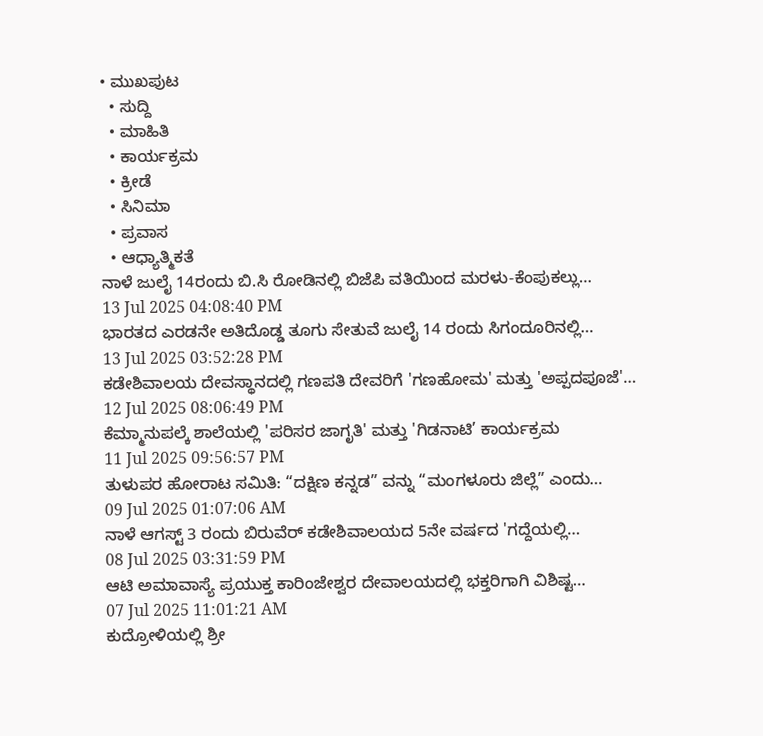• ಮುಖಪುಟ
  • ಸುದ್ದಿ
  • ಮಾಹಿತಿ
  • ಕಾರ್ಯಕ್ರಮ
  • ಕ್ರೀಡೆ
  • ಸಿನಿಮಾ
  • ಪ್ರವಾಸ
  • ಆಧ್ಯಾತ್ಮಿಕತೆ
ನಾಳೆ ಜುಲೈ 14ರಂದು ಬಿ.ಸಿ ರೋಡಿನಲ್ಲಿ ಬಿಜೆಪಿ ವತಿಯಿಂದ ಮರಳು-ಕೆಂಪುಕಲ್ಲು…
13 Jul 2025 04:08:40 PM
ಭಾರತದ ಎರಡನೇ ಅತಿದೊಡ್ಡ ತೂಗು ಸೇತುವೆ ಜುಲೈ 14 ರಂದು ಸಿಗಂದೂರಿನಲ್ಲಿ…
13 Jul 2025 03:52:28 PM
ಕಡೇಶಿವಾಲಯ ದೇವಸ್ಥಾನದಲ್ಲಿ ಗಣಪತಿ ದೇವರಿಗೆ 'ಗಣಹೋಮ' ಮತ್ತು 'ಅಪ್ಪದಪೂಜೆ'…
12 Jul 2025 08:06:49 PM
ಕೆಮ್ಮಾನುಪಲ್ಕೆ ಶಾಲೆಯಲ್ಲಿ 'ಪರಿಸರ ಜಾಗೃತಿ' ಮತ್ತು 'ಗಿಡನಾಟಿ’ ಕಾರ್ಯಕ್ರಮ
11 Jul 2025 09:56:57 PM
ತುಳುಪರ ಹೋರಾಟ ಸಮಿತಿ: “ದಕ್ಷಿಣ ಕನ್ನಡ” ವನ್ನು “ಮಂಗಳೂರು ಜಿಲ್ಲೆ” ಎಂದು…
09 Jul 2025 01:07:06 AM
ನಾಳೆ ಆಗಸ್ಟ್ 3 ರಂದು ಬಿರುವೆರ್ ಕಡೇಶಿವಾಲಯದ 5ನೇ ವರ್ಷದ 'ಗದ್ದೆಯಲ್ಲಿ…
08 Jul 2025 03:31:59 PM
ಆಟಿ ಅಮಾವಾಸ್ಯೆ ಪ್ರಯುಕ್ತ ಕಾರಿಂಜೇಶ್ವರ ದೇವಾಲಯದಲ್ಲಿ ಭಕ್ತರಿಗಾಗಿ ವಿಶಿಷ್ಟ…
07 Jul 2025 11:01:21 AM
ಕುದ್ರೋಳಿಯಲ್ಲಿ ಶ್ರೀ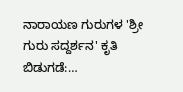ನಾರಾಯಣ ಗುರುಗಳ 'ಶ್ರೀ ಗುರು ಸದ್ದರ್ಶನ' ಕೃತಿ ಬಿಡುಗಡೆ:…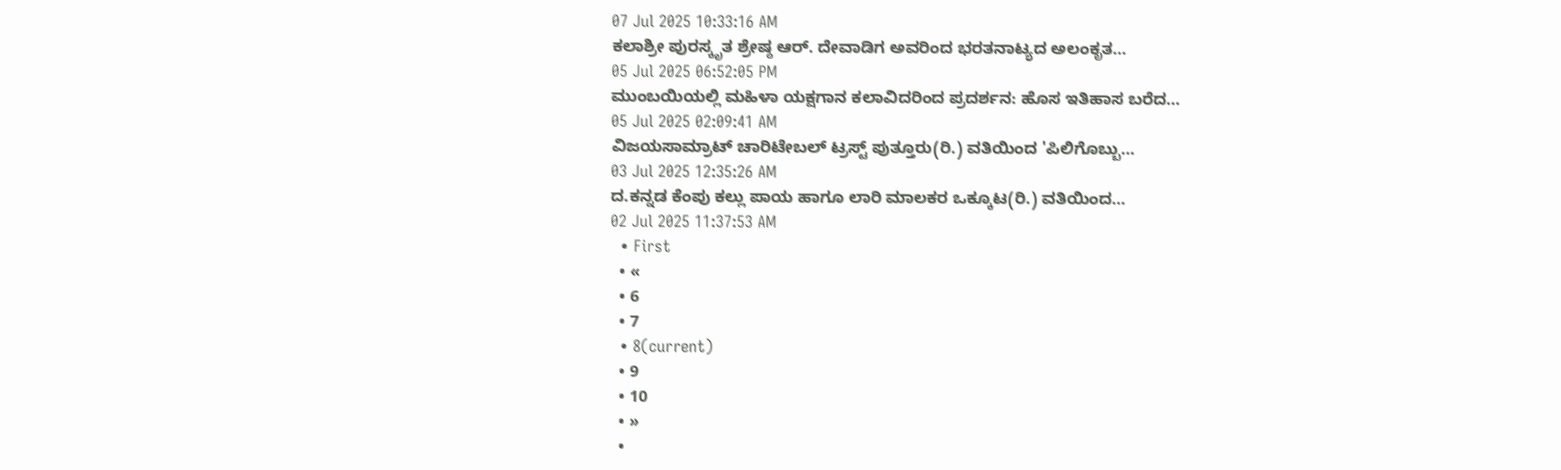07 Jul 2025 10:33:16 AM
ಕಲಾಶ್ರೀ ಪುರಸ್ಕೃತ ಶ್ರೇಷ್ಠ ಆರ್. ದೇವಾಡಿಗ ಅವರಿಂದ ಭರತನಾಟ್ಯದ ಅಲಂಕೃತ…
05 Jul 2025 06:52:05 PM
ಮುಂಬಯಿಯಲ್ಲಿ ಮಹಿಳಾ ಯಕ್ಷಗಾನ ಕಲಾವಿದರಿಂದ ಪ್ರದರ್ಶನ: ಹೊಸ ಇತಿಹಾಸ ಬರೆದ…
05 Jul 2025 02:09:41 AM
ವಿಜಯಸಾಮ್ರಾಟ್ ಚಾರಿಟೇಬಲ್ ಟ್ರಸ್ಟ್ ಪುತ್ತೂರು(ರಿ.) ವತಿಯಿಂದ 'ಪಿಲಿಗೊಬ್ಬು…
03 Jul 2025 12:35:26 AM
ದ.ಕನ್ನಡ ಕೆಂಪು ಕಲ್ಲು ಪಾಯ ಹಾಗೂ ಲಾರಿ ಮಾಲಕರ ಒಕ್ಕೂಟ(ರಿ.) ವತಿಯಿಂದ…
02 Jul 2025 11:37:53 AM
  • First
  • «
  • 6
  • 7
  • 8(current)
  • 9
  • 10
  • »
  •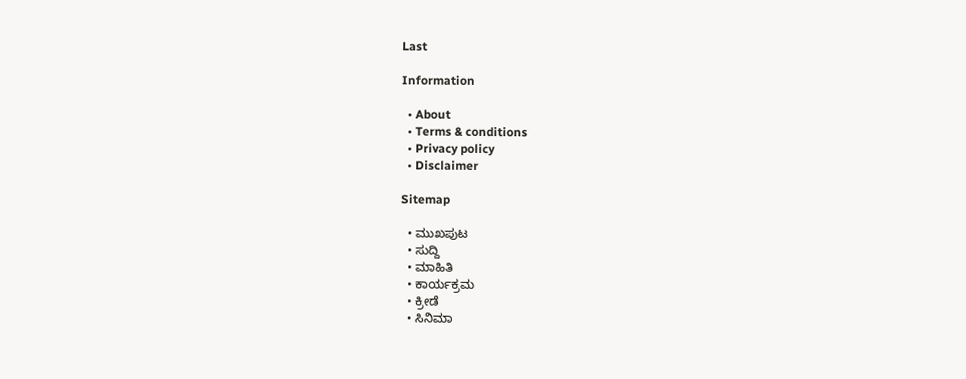Last

Information

  • About
  • Terms & conditions
  • Privacy policy
  • Disclaimer

Sitemap

  • ಮುಖಪುಟ
  • ಸುದ್ದಿ
  • ಮಾಹಿತಿ
  • ಕಾರ್ಯಕ್ರಮ
  • ಕ್ರೀಡೆ
  • ಸಿನಿಮಾ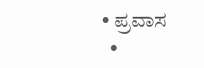• ಪ್ರವಾಸ
  •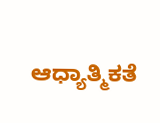ಆಧ್ಯಾತ್ಮಿಕತೆ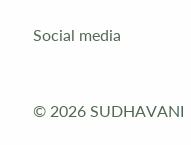Social media


© 2026 SUDHAVANI